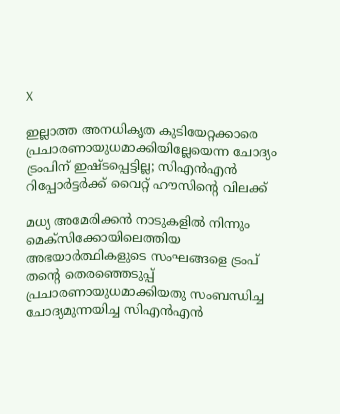X

ഇല്ലാത്ത അനധികൃത കുടിയേറ്റക്കാരെ പ്രചാരണായുധമാക്കിയില്ലേയെന്ന ചോദ്യം ട്രംപിന് ഇഷ്ടപ്പെട്ടില്ല; സിഎൻഎൻ റിപ്പോർട്ടർക്ക് വൈറ്റ് ഹൗസിന്റെ വിലക്ക്

മധ്യ അമേരിക്കൻ നാടുകളിൽ നിന്നും മെക്സിക്കോയിലെത്തിയ അഭയാർത്ഥികളുടെ സംഘങ്ങളെ ട്രംപ് തന്റെ തെരഞ്ഞെടുപ്പ് പ്രചാരണായുധമാക്കിയതു സംബന്ധിച്ച ചോദ്യമുന്നയിച്ച സിഎൻഎൻ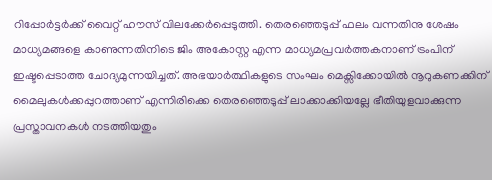റിപ്പോർട്ടർക്ക് വൈറ്റ് ഹൗസ് വിലക്കേർപ്പെടുത്തി. തെരഞ്ഞെടുപ്പ് ഫലം വന്നതിനു ശേഷം മാധ്യമങ്ങളെ കാണുന്നതിനിടെ ജിം അകോസ്റ്റ എന്ന മാധ്യമപ്രവർത്തകനാണ് ട്രംപിന് ഇഷ്ടപ്പെടാത്ത ചോദ്യമുന്നയിച്ചത്. അഭയാർത്ഥികളുടെ സംഘം മെക്സിക്കോയിൽ നൂറുകണക്കിന് മൈലുകൾക്കപ്പുറത്താണ് എന്നിരിക്കെ തെരഞ്ഞെടുപ്പ് ലാക്കാക്കിയല്ലേ ഭീതിയുളവാക്കുന്ന പ്രസ്താവനകൾ നടത്തിയതും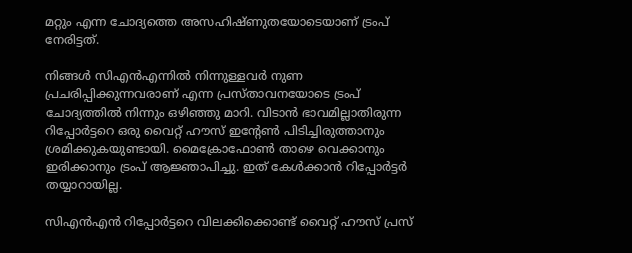മറ്റും എന്ന ചോദ്യത്തെ അസഹിഷ്ണുതയോടെയാണ് ട്രംപ് നേരിട്ടത്.

നിങ്ങൾ സിഎൻഎന്നിൽ നിന്നുള്ളവർ നുണ പ്രചരിപ്പിക്കുന്നവരാണ് എന്ന പ്രസ്താവനയോടെ ട്രംപ് ചോദ്യത്തിൽ നിന്നും ഒഴിഞ്ഞു മാറി. വിടാൻ ഭാവമില്ലാതിരുന്ന റിപ്പോർട്ടറെ ഒരു വൈറ്റ് ഹൗസ് ഇന്റേൺ പിടിച്ചിരുത്താനും ശ്രമിക്കുകയുണ്ടായി. മൈക്രോഫോൺ താഴെ വെക്കാനും ഇരിക്കാനും ട്രംപ് ആജ്ഞാപിച്ചു. ഇത് കേൾക്കാൻ റിപ്പോർട്ടർ തയ്യാറായില്ല.

സിഎൻഎൻ റിപ്പോർട്ടറെ വിലക്കിക്കൊണ്ട് വൈറ്റ് ഹൗസ് പ്രസ്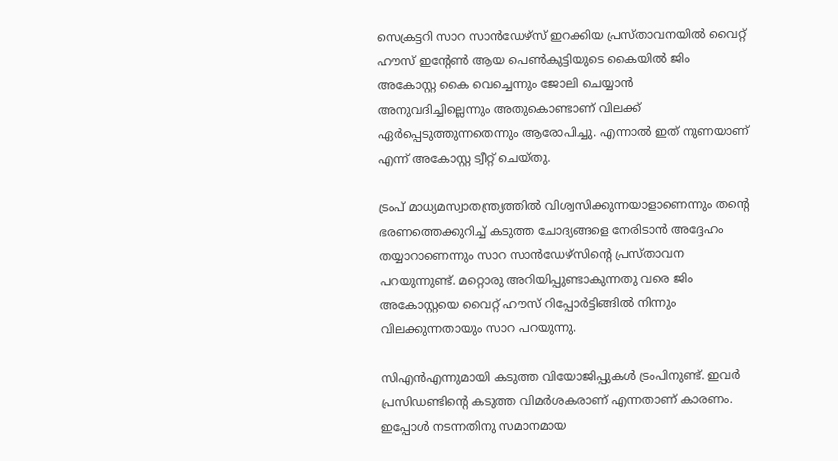സെക്രട്ടറി സാറ സാൻഡേഴ്സ് ഇറക്കിയ പ്രസ്താവനയിൽ വൈറ്റ് ഹൗസ് ഇന്റേൺ ആയ പെൺകുട്ടിയുടെ കൈയിൽ ജിം അകോസ്റ്റ കൈ വെച്ചെന്നും ജോലി ചെയ്യാൻ അനുവദിച്ചില്ലെന്നും അതുകൊണ്ടാണ് വിലക്ക് ഏർപ്പെടുത്തുന്നതെന്നും ആരോപിച്ചു. എന്നാൽ ഇത് നുണയാണ് എന്ന് അകോസ്റ്റ ട്വീറ്റ് ചെയ്തു.

ട്രംപ് മാധ്യമസ്വാതന്ത്ര്യത്തിൽ വിശ്വസിക്കുന്നയാളാണെന്നും തന്റെ ഭരണത്തെക്കുറിച്ച് കടുത്ത ചോദ്യങ്ങളെ നേരിടാൻ അദ്ദേഹം തയ്യാറാണെന്നും സാറ സാൻഡേഴ്സിന്റെ പ്രസ്താവന പറയുന്നുണ്ട്. മറ്റൊരു അറിയിപ്പുണ്ടാകുന്നതു വരെ ജിം അകോസ്റ്റയെ വൈറ്റ് ഹൗസ് റിപ്പോർട്ടിങ്ങിൽ നിന്നും വിലക്കുന്നതായും സാറ പറയുന്നു.

സിഎൻഎന്നുമായി കടുത്ത വിയോജിപ്പുകൾ ട്രംപിനുണ്ട്. ഇവർ പ്രസിഡണ്ടിന്റെ കടുത്ത വിമർശകരാണ് എന്നതാണ് കാരണം. ഇപ്പോൾ നടന്നതിനു സമാനമായ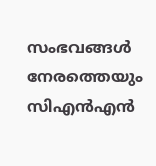സംഭവങ്ങൾ നേരത്തെയും സിഎൻഎൻ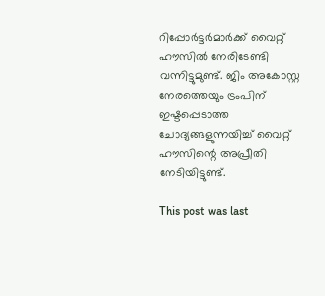റിപ്പോർട്ടർമാർക്ക് വൈറ്റ് ഹൗസിൽ നേരിടേണ്ടി വന്നിട്ടുമുണ്ട്. ജിം അകോസ്റ്റ നേരത്തെയും ട്രംപിന് ഇഷ്ടപ്പെടാത്ത ചോദ്യങ്ങളുന്നയിച്ച് വൈറ്റ് ഹൗസിന്റെ അപ്രീതി നേടിയിട്ടുണ്ട്.

This post was last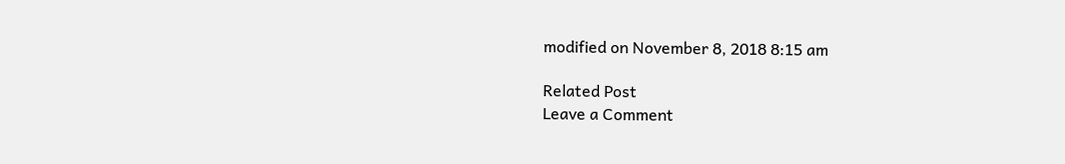modified on November 8, 2018 8:15 am

Related Post
Leave a Comment